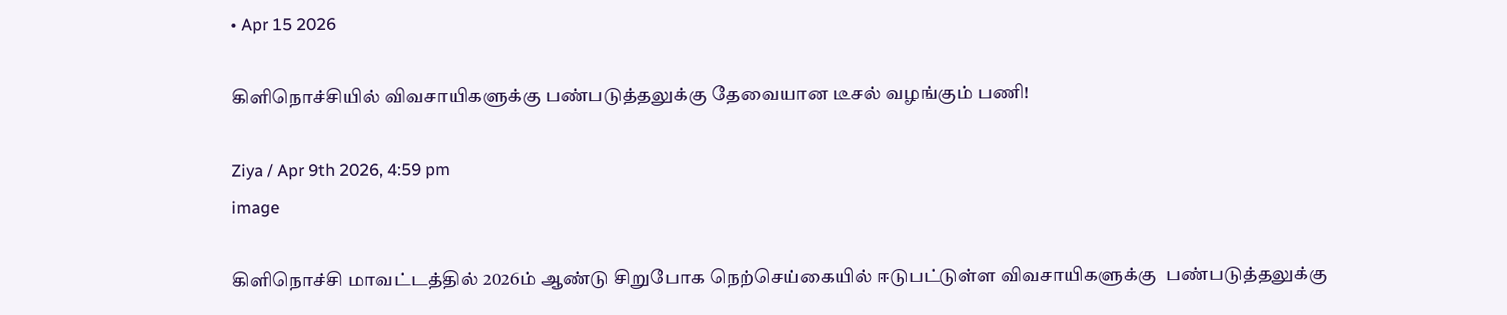• Apr 15 2026

கிளிநொச்சியில் விவசாயிகளுக்கு பண்படுத்தலுக்கு தேவையான டீசல் வழங்கும் பணி!

Ziya / Apr 9th 2026, 4:59 pm
image

கிளிநொச்சி மாவட்டத்தில் 2026ம் ஆண்டு சிறுபோக நெற்செய்கையில் ஈடுபட்டுள்ள விவசாயிகளுக்கு  பண்படுத்தலுக்கு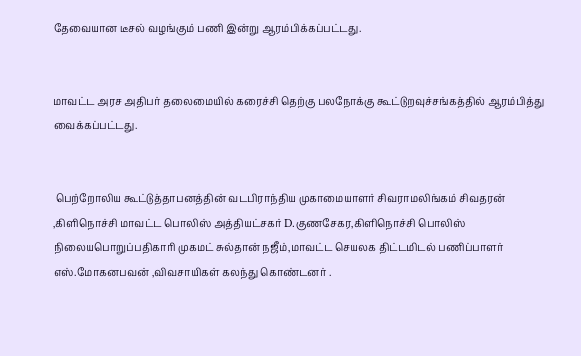தேவையான டீசல் வழங்கும் பணி இன்று ஆரம்பிக்கப்பட்டது.


மாவட்ட அரச அதிபர் தலைமையில் கரைச்சி தெற்கு பலநோக்கு கூட்டுறவுச்சங்கத்தில் ஆரம்பித்து வைக்கப்பட்டது.


 பெற்றோலிய கூட்டுத்தாபனத்தின் வடபிராந்திய முகாமையாளர் சிவராமலிங்கம் சிவதரன் ,கிளிநொச்சி மாவட்ட பொலிஸ் அத்தியட்சகர் D.குணசேகர,கிளிநொச்சி பொலிஸ் நிலையபொறுப்பதிகாரி முகமட் சுல்தான் நஜீம்,மாவட்ட செயலக திட்டமிடல் பணிப்பாளர் எஸ்.மோகனபவன் ,விவசாயிகள் கலந்து கொண்டனர் .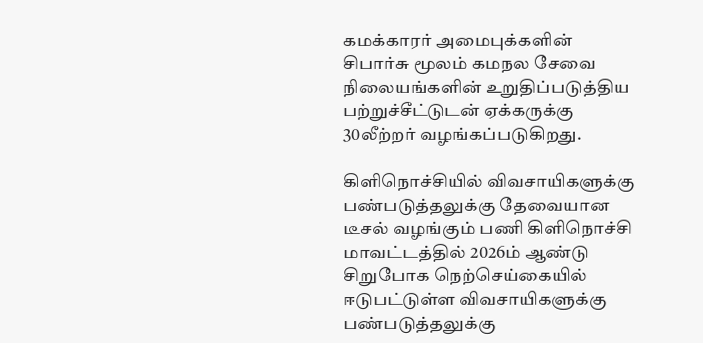கமக்காரர் அமைபுக்களின் சிபார்சு மூலம் கமநல சேவை நிலையங்களின் உறுதிப்படுத்திய பற்றுச்சீட்டுடன் ஏக்கருக்கு 30லீற்றர் வழங்கப்படுகிறது.

கிளிநொச்சியில் விவசாயிகளுக்கு பண்படுத்தலுக்கு தேவையான டீசல் வழங்கும் பணி கிளிநொச்சி மாவட்டத்தில் 2026ம் ஆண்டு சிறுபோக நெற்செய்கையில் ஈடுபட்டுள்ள விவசாயிகளுக்கு  பண்படுத்தலுக்கு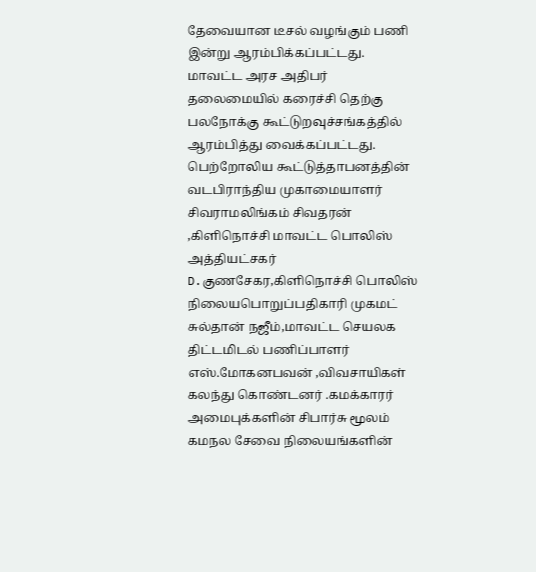தேவையான டீசல் வழங்கும் பணி இன்று ஆரம்பிக்கப்பட்டது. மாவட்ட அரச அதிபர் தலைமையில் கரைச்சி தெற்கு பலநோக்கு கூட்டுறவுச்சங்கத்தில் ஆரம்பித்து வைக்கப்பட்டது. பெற்றோலிய கூட்டுத்தாபனத்தின் வடபிராந்திய முகாமையாளர் சிவராமலிங்கம் சிவதரன் ,கிளிநொச்சி மாவட்ட பொலிஸ் அத்தியட்சகர் D.குணசேகர,கிளிநொச்சி பொலிஸ் நிலையபொறுப்பதிகாரி முகமட் சுல்தான் நஜீம்,மாவட்ட செயலக திட்டமிடல் பணிப்பாளர் எஸ்.மோகனபவன் ,விவசாயிகள் கலந்து கொண்டனர் .கமக்காரர் அமைபுக்களின் சிபார்சு மூலம் கமநல சேவை நிலையங்களின்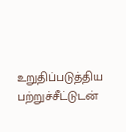உறுதிப்படுத்திய பற்றுச்சீட்டுடன்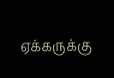ஏக்கருக்கு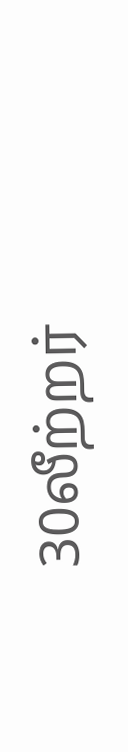30லீற்றர்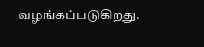வழங்கப்படுகிறது.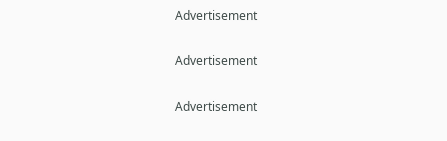Advertisement

Advertisement

Advertisement